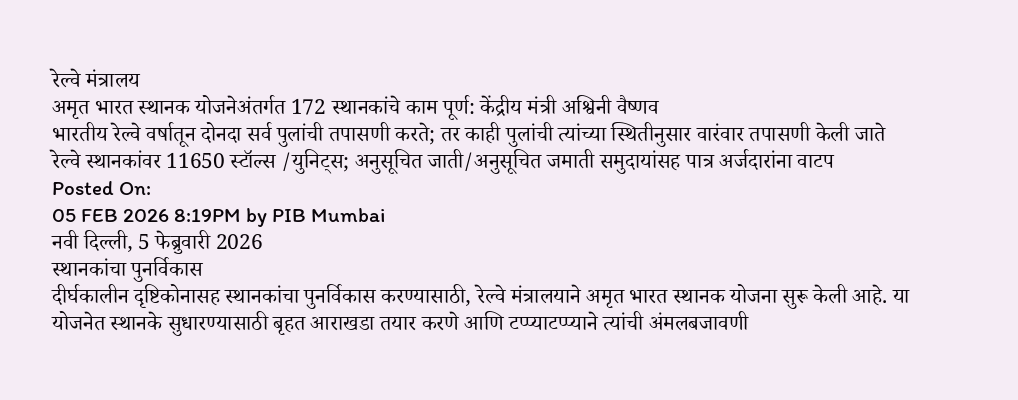रेल्वे मंत्रालय
अमृत भारत स्थानक योजनेअंतर्गत 172 स्थानकांचे काम पूर्ण: केंद्रीय मंत्री अश्विनी वैष्णव
भारतीय रेल्वे वर्षातून दोनदा सर्व पुलांची तपासणी करते; तर काही पुलांची त्यांच्या स्थितीनुसार वारंवार तपासणी केली जाते
रेल्वे स्थानकांवर 11650 स्टॉल्स /युनिट्स; अनुसूचित जाती/अनुसूचित जमाती समुदायांसह पात्र अर्जदारांना वाटप
Posted On:
05 FEB 2026 8:19PM by PIB Mumbai
नवी दिल्ली, 5 फेब्रुवारी 2026
स्थानकांचा पुनर्विकास
दीर्घकालीन दृष्टिकोनासह स्थानकांचा पुनर्विकास करण्यासाठी, रेल्वे मंत्रालयाने अमृत भारत स्थानक योजना सुरू केली आहे. या योजनेत स्थानके सुधारण्यासाठी बृहत आराखडा तयार करणे आणि टप्प्याटप्प्याने त्यांची अंमलबजावणी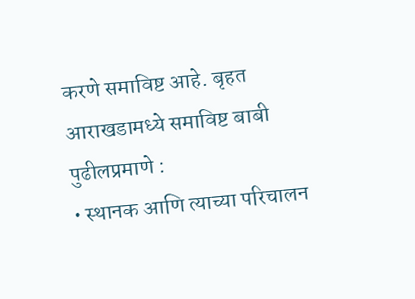करणे समाविष्ट आहे. बृहत आराखडामध्ये समाविष्ट बाबी पुढीलप्रमाणे :
• स्थानक आणि त्याच्या परिचालन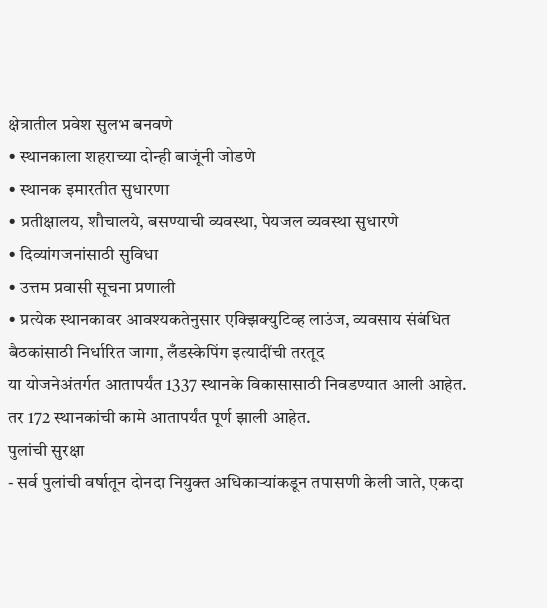क्षेत्रातील प्रवेश सुलभ बनवणे
• स्थानकाला शहराच्या दोन्ही बाजूंनी जोडणे
• स्थानक इमारतीत सुधारणा
• प्रतीक्षालय, शौचालये, बसण्याची व्यवस्था, पेयजल व्यवस्था सुधारणे
• दिव्यांगजनांसाठी सुविधा
• उत्तम प्रवासी सूचना प्रणाली
• प्रत्येक स्थानकावर आवश्यकतेनुसार एक्झिक्युटिव्ह लाउंज, व्यवसाय संबंधित बैठकांसाठी निर्धारित जागा, लँडस्केपिंग इत्यादींची तरतूद
या योजनेअंतर्गत आतापर्यंत 1337 स्थानके विकासासाठी निवडण्यात आली आहेत. तर 172 स्थानकांची कामे आतापर्यंत पूर्ण झाली आहेत.
पुलांची सुरक्षा
- सर्व पुलांची वर्षातून दोनदा नियुक्त अधिकाऱ्यांकडून तपासणी केली जाते, एकदा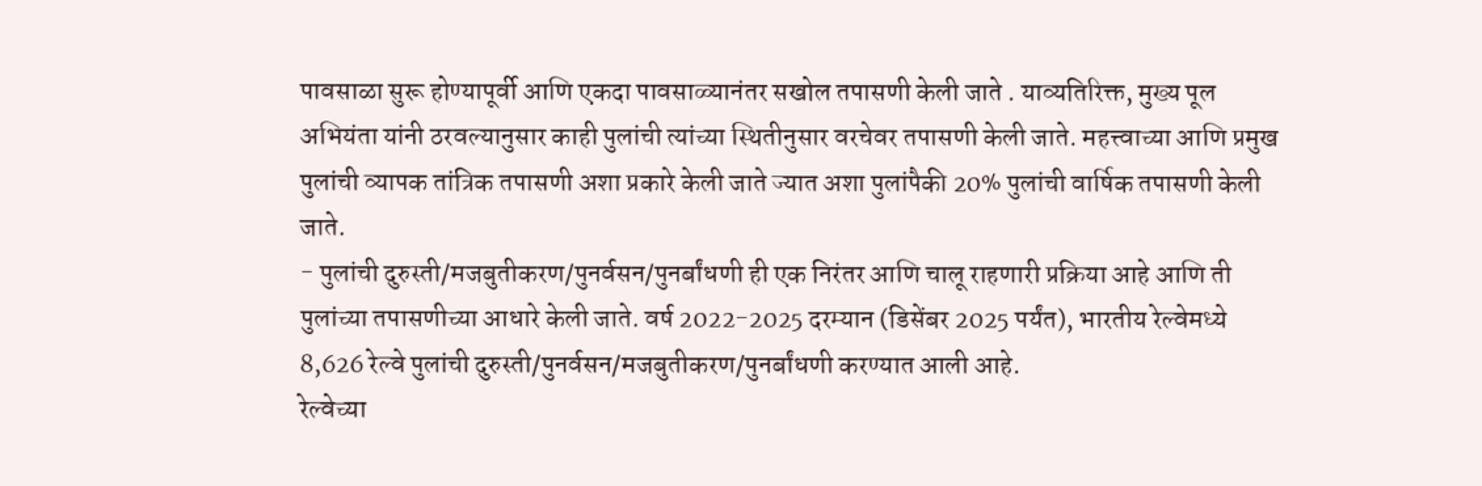पावसाळा सुरू होण्यापूर्वी आणि एकदा पावसाळ्यानंतर सखोल तपासणी केली जाते . याव्यतिरिक्त, मुख्य पूल अभियंता यांनी ठरवल्यानुसार काही पुलांची त्यांच्या स्थितीनुसार वरचेवर तपासणी केली जाते. महत्त्वाच्या आणि प्रमुख पुलांची व्यापक तांत्रिक तपासणी अशा प्रकारे केली जाते ज्यात अशा पुलांपैकी 20% पुलांची वार्षिक तपासणी केली जाते.
- पुलांची दुरुस्ती/मजबुतीकरण/पुनर्वसन/पुनर्बांधणी ही एक निरंतर आणि चालू राहणारी प्रक्रिया आहे आणि ती पुलांच्या तपासणीच्या आधारे केली जाते. वर्ष 2022-2025 दरम्यान (डिसेंबर 2025 पर्यंत), भारतीय रेल्वेमध्ये 8,626 रेल्वे पुलांची दुरुस्ती/पुनर्वसन/मजबुतीकरण/पुनर्बांधणी करण्यात आली आहे.
रेल्वेच्या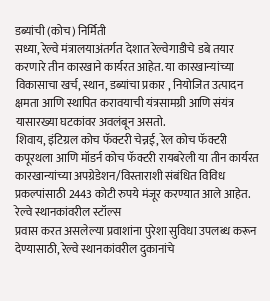डब्यांची (कोच) निर्मिती
सध्या, रेल्वे मंत्रालयाअंतर्गत देशात रेल्वेगाडीचे डबे तयार करणारे तीन कारखाने कार्यरत आहेत. या कारखान्यांच्या विकासाचा खर्च, स्थान, डब्यांचा प्रकार , नियोजित उत्पादन क्षमता आणि स्थापित करावयाची यंत्रसामग्री आणि संयंत्र यासारख्या घटकांवर अवलंबून असतो.
शिवाय, इंटिग्रल कोच फॅक्टरी चेन्नई, रेल कोच फॅक्टरी कपूरथला आणि मॉडर्न कोच फॅक्टरी रायबरेली या तीन कार्यरत कारखान्यांच्या अपग्रेडेशन/विस्ताराशी संबंधित विविध प्रकल्पांसाठी 2443 कोटी रुपये मंजूर करण्यात आले आहेत.
रेल्वे स्थानकांवरील स्टॉल्स
प्रवास करत असलेल्या प्रवाशांना पुरेशा सुविधा उपलब्ध करून देण्यासाठी, रेल्वे स्थानकांवरील दुकानांचे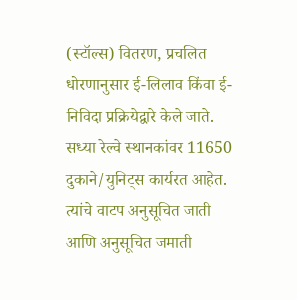(स्टॉल्स) वितरण, प्रचलित धोरणानुसार ई-लिलाव किंवा ई-निविदा प्रक्रियेद्वारे केले जाते.
सध्या रेल्वे स्थानकांवर 11650 दुकाने/युनिट्स कार्यरत आहेत. त्यांचे वाटप अनुसूचित जाती आणि अनुसूचित जमाती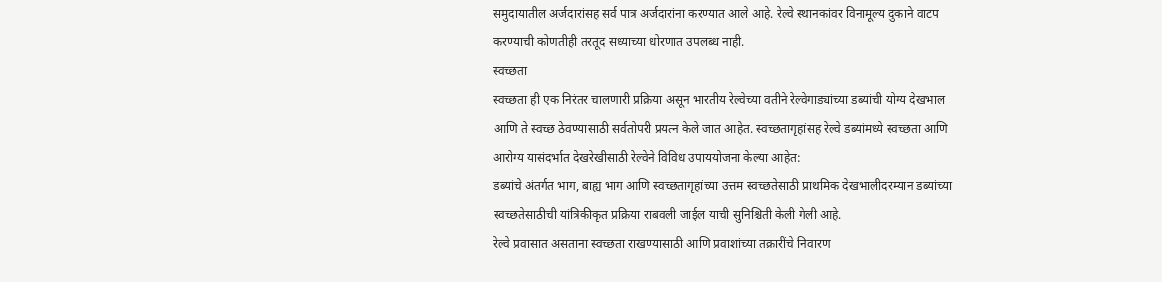समुदायातील अर्जदारांसह सर्व पात्र अर्जदारांना करण्यात आले आहे. रेल्वे स्थानकांवर विनामूल्य दुकाने वाटप करण्याची कोणतीही तरतूद सध्याच्या धोरणात उपलब्ध नाही.
स्वच्छता
स्वच्छता ही एक निरंतर चालणारी प्रक्रिया असून भारतीय रेल्वेच्या वतीने रेल्वेगाड्यांच्या डब्यांची योग्य देखभाल आणि ते स्वच्छ ठेवण्यासाठी सर्वतोपरी प्रयत्न केले जात आहेत. स्वच्छतागृहांसह रेल्वे डब्यांमध्ये स्वच्छता आणि आरोग्य यासंदर्भात देखरेखीसाठी रेल्वेने विविध उपाययोजना केल्या आहेत:
डब्यांचे अंतर्गत भाग, बाह्य भाग आणि स्वच्छतागृहांच्या उत्तम स्वच्छतेसाठी प्राथमिक देखभालीदरम्यान डब्यांच्या स्वच्छतेसाठीची यांत्रिकीकृत प्रक्रिया राबवली जाईल याची सुनिश्चिती केली गेली आहे.
रेल्वे प्रवासात असताना स्वच्छता राखण्यासाठी आणि प्रवाशांच्या तक्रारींचे निवारण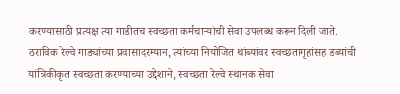करण्यासाठी प्रत्यक्ष त्या गाडीतच स्वच्छता कर्मचाऱ्यांची सेवा उपलब्ध करून दिली जाते.
ठराविक रेल्वे गाड्यांच्या प्रवासादरम्यान, त्यांच्या नियोजित थांब्यांवर स्वच्छतागृहांसह डब्यांची यांत्रिकीकृत स्वच्छता करण्याच्या उद्देशाने, स्वच्छता रेल्वे स्थानक सेवा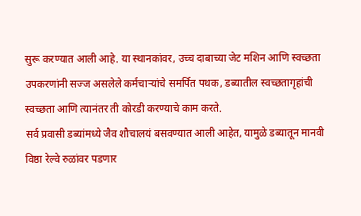सुरू करण्यात आली आहे. या स्थानकांवर, उच्च दाबाच्या जेट मशिन आणि स्वच्छता उपकरणांनी सज्ज असलेले कर्मचाऱ्यांचे समर्पित पथक, डब्यातील स्वच्छतागृहांची स्वच्छता आणि त्यानंतर ती कोरडी करण्याचे काम करते.
सर्व प्रवासी डब्यांमध्ये जैव शौचालयं बसवण्यात आली आहेत, यामुळे डब्यातून मानवी विष्ठा रेल्वे रुळांवर पडणार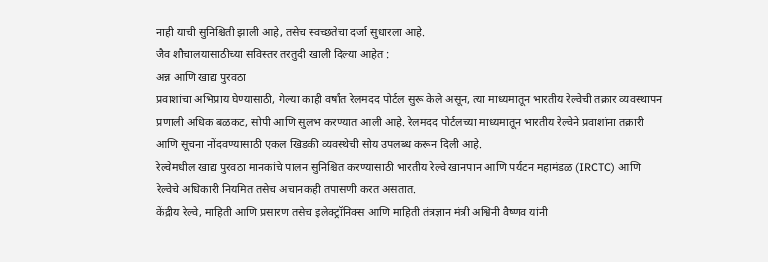नाही याची सुनिश्चिती झाली आहे, तसेच स्वच्छतेचा दर्जा सुधारला आहे.
जैव शौचालयासाठीच्या सविस्तर तरतुदी खाली दिल्या आहेत :
अन्न आणि खाद्य पुरवठा
प्रवाशांचा अभिप्राय घेण्यासाठी, गेल्या काही वर्षांत रेलमदद पोर्टल सुरू केले असून, त्या माध्यमातून भारतीय रेल्वेची तक्रार व्यवस्थापन प्रणाली अधिक बळकट, सोपी आणि सुलभ करण्यात आली आहे. रेलमदद पोर्टलच्या माध्यमातून भारतीय रेल्वेने प्रवाशांना तक्रारी आणि सूचना नोंदवण्यासाठी एकल खिडकी व्यवस्थेची सोय उपलब्ध करून दिली आहे.
रेल्वेमधील खाद्य पुरवठा मानकांचे पालन सुनिश्चित करण्यासाठी भारतीय रेल्वे खानपान आणि पर्यटन महामंडळ (IRCTC) आणि रेल्वेचे अधिकारी नियमित तसेच अचानकही तपासणी करत असतात.
केंद्रीय रेल्वे, माहिती आणि प्रसारण तसेच इलेक्ट्रॉनिक्स आणि माहिती तंत्रज्ञान मंत्री अश्विनी वैष्णव यांनी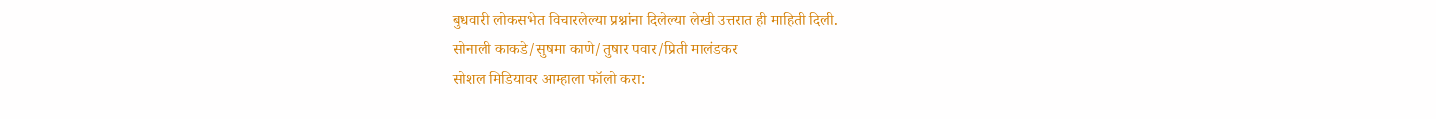बुधवारी लोकसभेत विचारलेल्या प्रश्नांना दिलेल्या लेखी उत्तरात ही माहिती दिली.
सोनाली काकडे/सुषमा काणे/तुषार पवार/प्रिती मालंडकर
सोशल मिडियावर आम्हाला फॉलो करा: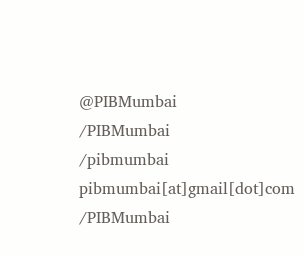@PIBMumbai
/PIBMumbai
/pibmumbai
pibmumbai[at]gmail[dot]com
/PIBMumbai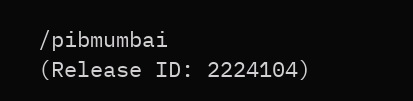/pibmumbai
(Release ID: 2224104)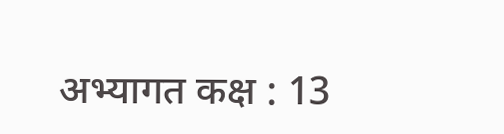अभ्यागत कक्ष : 13